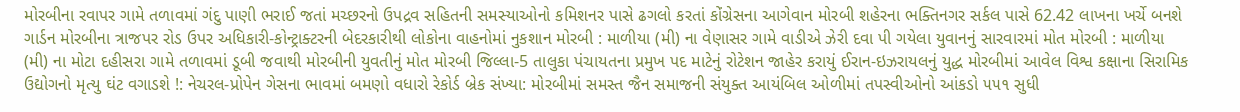મોરબીના રવાપર ગામે તળાવમાં ગંદુ પાણી ભરાઈ જતાં મચ્છરનો ઉપદ્રવ સહિતની સમસ્યાઓનો કમિશનર પાસે ઢગલો કરતાં કોંગ્રેસના આગેવાન મોરબી શહેરના ભક્તિનગર સર્કલ પાસે 62.42 લાખના ખર્ચે બનશે ગાર્ડન મોરબીના ત્રાજપર રોડ ઉપર અધિકારી-કોન્ટ્રાક્ટરની બેદરકારીથી લોકોના વાહનોમાં નુકશાન મોરબી : માળીયા (મી) ના વેણાસર ગામે વાડીએ ઝેરી દવા પી ગયેલા યુવાનનું સારવારમાં મોત મોરબી : માળીયા (મી) ના મોટા દહીસરા ગામે તળાવમાં ડૂબી જવાથી મોરબીની યુવતીનું મોત મોરબી જિલ્લા-5 તાલુકા પંચાયતના પ્રમુખ પદ માટેનું રોટેશન જાહેર કરાયું ઈરાન-ઇઝરાયલનું યુદ્ધ મોરબીમાં આવેલ વિશ્વ કક્ષાના સિરામિક ઉદ્યોગનો મૃત્યુ ઘંટ વગાડશે !: નેચરલ-પ્રોપેન ગેસના ભાવમાં બમણો વધારો રેકોર્ડ બ્રેક સંખ્યા: મોરબીમાં સમસ્ત જૈન સમાજની સંયુક્ત આયંબિલ ઓળીમાં તપસ્વીઓનો આંકડો ૫૫૧ સુધી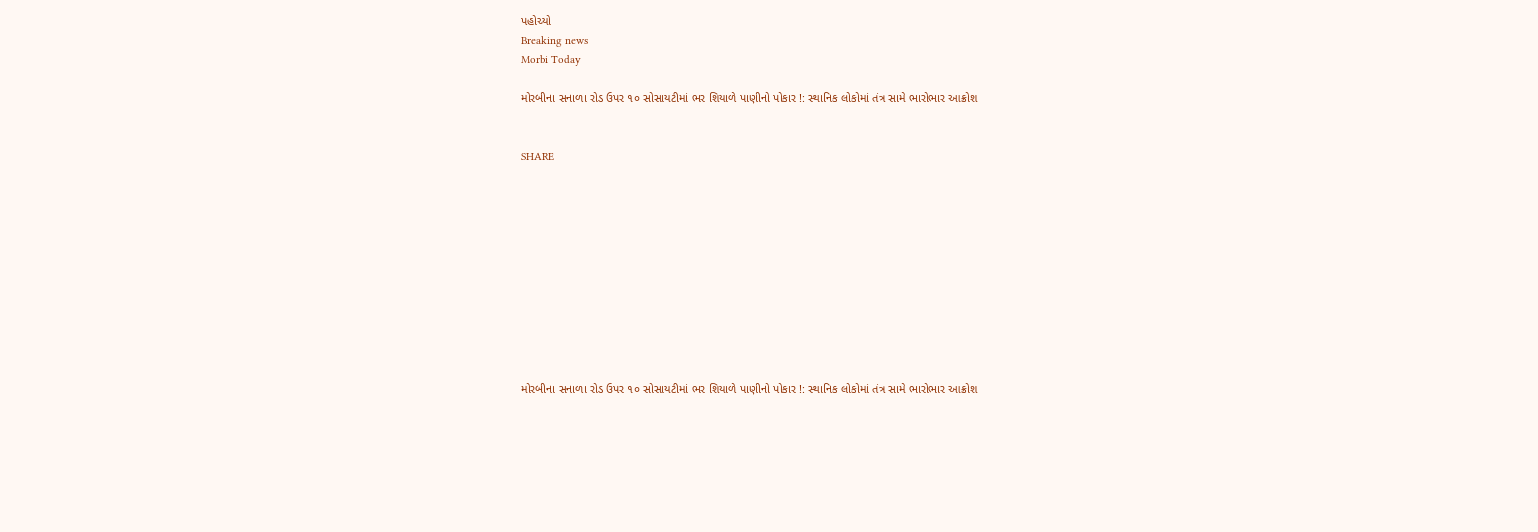પહોચ્યો
Breaking news
Morbi Today

મોરબીના સનાળા રોડ ઉપર ૧૦ સોસાયટીમાં ભર શિયાળે પાણીનો પોકાર !: સ્થાનિક લોકોમાં તંત્ર સામે ભારોભાર આક્રોશ


SHARE











મોરબીના સનાળા રોડ ઉપર ૧૦ સોસાયટીમાં ભર શિયાળે પાણીનો પોકાર !: સ્થાનિક લોકોમાં તંત્ર સામે ભારોભાર આક્રોશ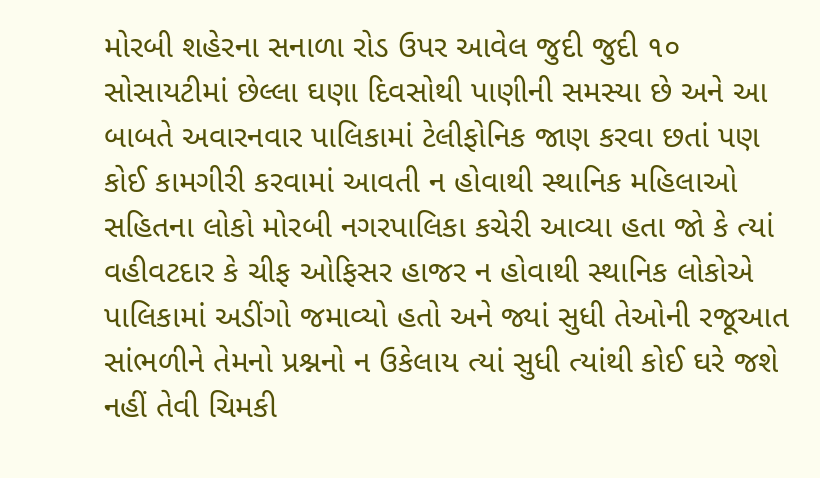મોરબી શહેરના સનાળા રોડ ઉપર આવેલ જુદી જુદી ૧૦ સોસાયટીમાં છેલ્લા ઘણા દિવસોથી પાણીની સમસ્યા છે અને આ બાબતે અવારનવાર પાલિકામાં ટેલીફોનિક જાણ કરવા છતાં પણ કોઈ કામગીરી કરવામાં આવતી ન હોવાથી સ્થાનિક મહિલાઓ સહિતના લોકો મોરબી નગરપાલિકા કચેરી આવ્યા હતા જો કે ત્યાં વહીવટદાર કે ચીફ ઓફિસર હાજર ન હોવાથી સ્થાનિક લોકોએ પાલિકામાં અડીંગો જમાવ્યો હતો અને જ્યાં સુધી તેઓની રજૂઆત સાંભળીને તેમનો પ્રશ્નનો ન ઉકેલાય ત્યાં સુધી ત્યાંથી કોઈ ઘરે જશે નહીં તેવી ચિમકી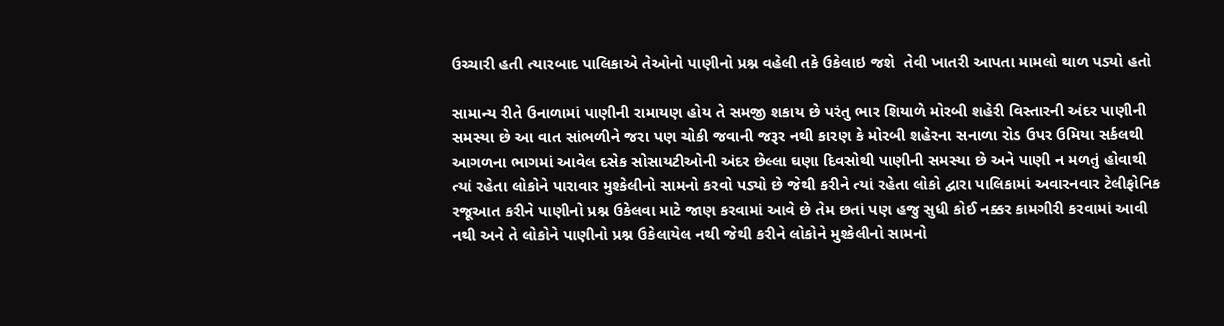ઉચ્ચારી હતી ત્યારબાદ પાલિકાએ તેઓનો પાણીનો પ્રશ્ન વહેલી તકે ઉકેલાઇ જશે  તેવી ખાતરી આપતા મામલો થાળ પડ્યો હતો

સામાન્ય રીતે ઉનાળામાં પાણીની રામાયણ હોય તે સમજી શકાય છે પરંતુ ભાર શિયાળે મોરબી શહેરી વિસ્તારની અંદર પાણીની સમસ્યા છે આ વાત સાંભળીને જરા પણ ચોકી જવાની જરૂર નથી કારણ કે મોરબી શહેરના સનાળા રોડ ઉપર ઉમિયા સર્કલથી આગળના ભાગમાં આવેલ દસેક સોસાયટીઓની અંદર છેલ્લા ઘણા દિવસોથી પાણીની સમસ્યા છે અને પાણી ન મળતું હોવાથી ત્યાં રહેતા લોકોને પારાવાર મુશ્કેલીનો સામનો કરવો પડ્યો છે જેથી કરીને ત્યાં રહેતા લોકો દ્વારા પાલિકામાં અવારનવાર ટેલીફોનિક રજૂઆત કરીને પાણીનો પ્રશ્ન ઉકેલવા માટે જાણ કરવામાં આવે છે તેમ છતાં પણ હજુ સુધી કોઈ નક્કર કામગીરી કરવામાં આવી નથી અને તે લોકોને પાણીનો પ્રશ્ન ઉકેલાયેલ નથી જેથી કરીને લોકોને મુશ્કેલીનો સામનો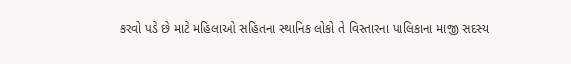કરવો પડે છે માટે મહિલાઓ સહિતના સ્થાનિક લોકો તે વિસ્તારના પાલિકાના માજી સદસ્ય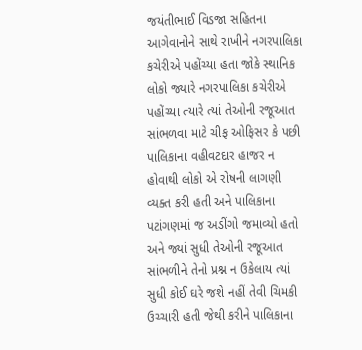જયંતીભાઈ વિડજા સહિતના આગેવાનોને સાથે રાખીને નગરપાલિકા કચેરીએ પહોંચ્યા હતા જોકે સ્થાનિક લોકો જ્યારે નગરપાલિકા કચેરીએ પહોંચ્યા ત્યારે ત્યાં તેઓની રજૂઆત સાંભળવા માટે ચીફ ઓફિસર કે પછી પાલિકાના વહીવટદાર હાજર ન હોવાથી લોકો એ રોષની લાગણી વ્યક્ત કરી હતી અને પાલિકાના પટાંગણમાં જ અડીંગો જમાવ્યો હતો અને જ્યાં સુધી તેઓની રજૂઆત સાંભળીને તેનો પ્રશ્ન ન ઉકેલાય ત્યાં સુધી કોઈ ઘરે જશે નહીં તેવી ચિમકી ઉચ્ચારી હતી જેથી કરીને પાલિકાના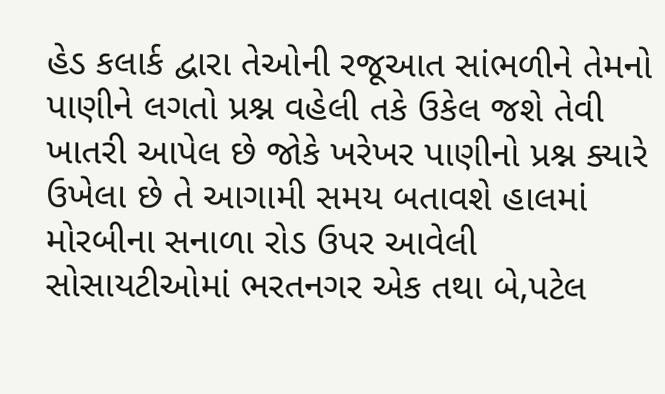હેડ કલાર્ક દ્વારા તેઓની રજૂઆત સાંભળીને તેમનો પાણીને લગતો પ્રશ્ન વહેલી તકે ઉકેલ જશે તેવી ખાતરી આપેલ છે જોકે ખરેખર પાણીનો પ્રશ્ન ક્યારે ઉખેલા છે તે આગામી સમય બતાવશે હાલમાં મોરબીના સનાળા રોડ ઉપર આવેલી સોસાયટીઓમાં ભરતનગર એક તથા બે,પટેલ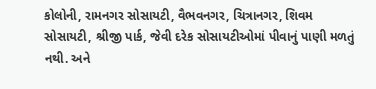કોલોની, રામનગર સોસાયટી, વૈભવનગર, ચિત્રાનગર, શિવમ સોસાયટી, શ્રીજી પાર્ક, જેવી દરેક સોસાયટીઓમાં પીવાનું પાણી મળતું નથી. અને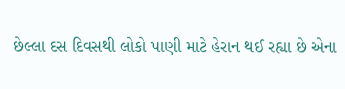છેલ્લા દસ દિવસથી લોકો પાણી માટે હેરાન થઈ રહ્યા છે એના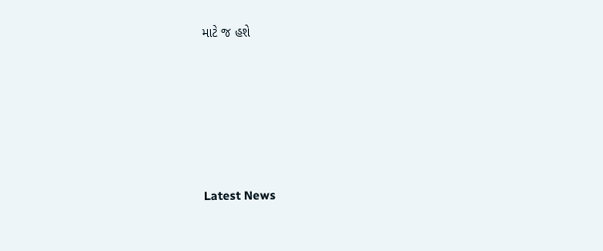માટે જ હશે






Latest News